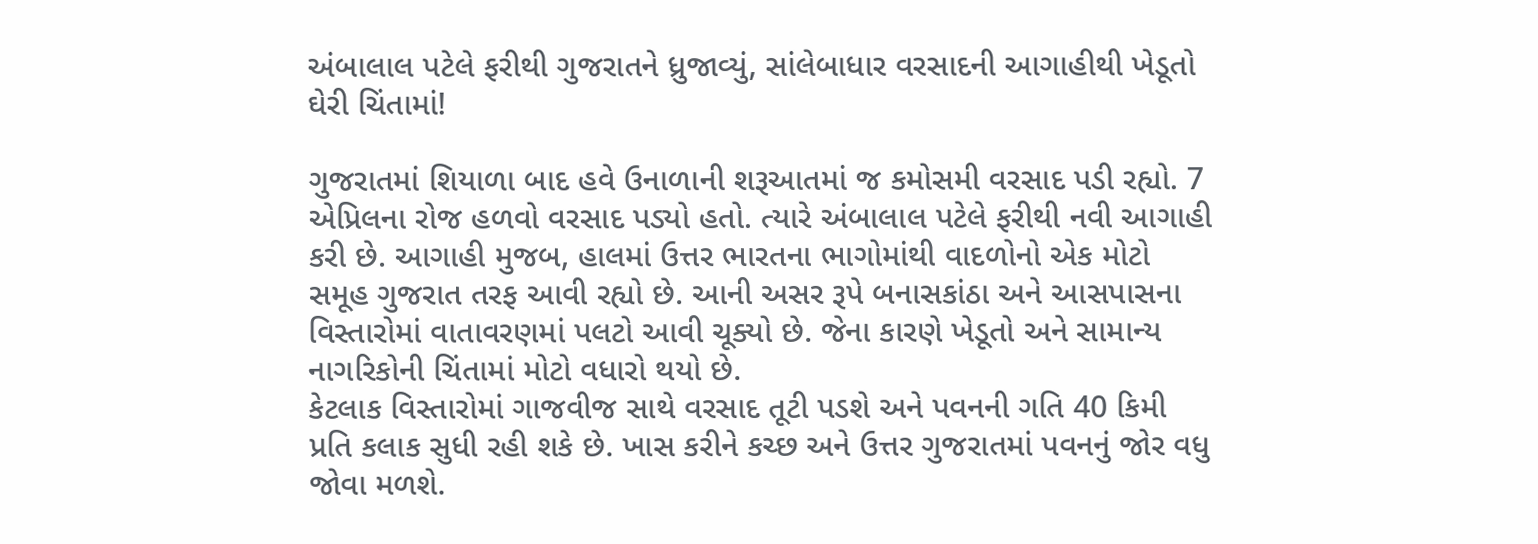અંબાલાલ પટેલે ફરીથી ગુજરાતને ધ્રુજાવ્યું, સાંલેબાધાર વરસાદની આગાહીથી ખેડૂતો ઘેરી ચિંતામાં!

ગુજરાતમાં શિયાળા બાદ હવે ઉનાળાની શરૂઆતમાં જ કમોસમી વરસાદ પડી રહ્યો. 7 એપ્રિલના રોજ હળવો વરસાદ પડ્યો હતો. ત્યારે અંબાલાલ પટેલે ફરીથી નવી આગાહી કરી છે. આગાહી મુજબ, હાલમાં ઉત્તર ભારતના ભાગોમાંથી વાદળોનો એક મોટો સમૂહ ગુજરાત તરફ આવી રહ્યો છે. આની અસર રૂપે બનાસકાંઠા અને આસપાસના વિસ્તારોમાં વાતાવરણમાં પલટો આવી ચૂક્યો છે. જેના કારણે ખેડૂતો અને સામાન્ય નાગરિકોની ચિંતામાં મોટો વધારો થયો છે.
કેટલાક વિસ્તારોમાં ગાજવીજ સાથે વરસાદ તૂટી પડશે અને પવનની ગતિ 40 કિમી પ્રતિ કલાક સુધી રહી શકે છે. ખાસ કરીને કચ્છ અને ઉત્તર ગુજરાતમાં પવનનું જોર વધુ જોવા મળશે.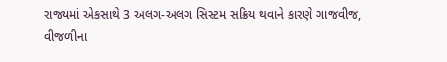રાજ્યમાં એકસાથે 3 અલગ-અલગ સિસ્ટમ સક્રિય થવાને કારણે ગાજવીજ, વીજળીના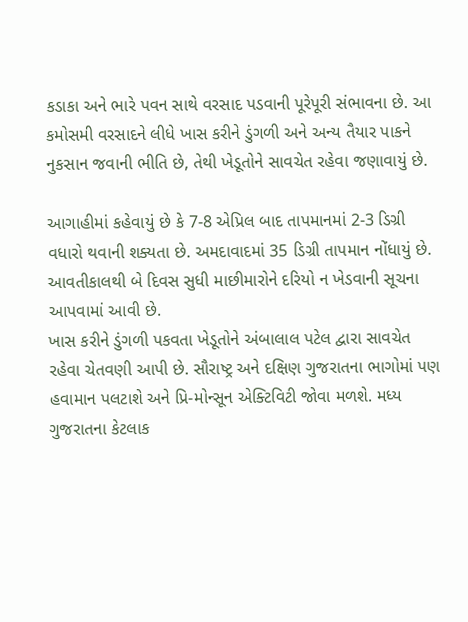કડાકા અને ભારે પવન સાથે વરસાદ પડવાની પૂરેપૂરી સંભાવના છે. આ કમોસમી વરસાદને લીધે ખાસ કરીને ડુંગળી અને અન્ય તૈયાર પાકને નુકસાન જવાની ભીતિ છે, તેથી ખેડૂતોને સાવચેત રહેવા જણાવાયું છે.

આગાહીમાં કહેવાયું છે કે 7-8 એપ્રિલ બાદ તાપમાનમાં 2-3 ડિગ્રી વધારો થવાની શક્યતા છે. અમદાવાદમાં 35 ડિગ્રી તાપમાન નોંધાયું છે. આવતીકાલથી બે દિવસ સુધી માછીમારોને દરિયો ન ખેડવાની સૂચના આપવામાં આવી છે.
ખાસ કરીને ડુંગળી પકવતા ખેડૂતોને અંબાલાલ પટેલ દ્વારા સાવચેત રહેવા ચેતવણી આપી છે. સૌરાષ્ટ્ર અને દક્ષિણ ગુજરાતના ભાગોમાં પણ હવામાન પલટાશે અને પ્રિ-મોન્સૂન એક્ટિવિટી જોવા મળશે. મધ્ય ગુજરાતના કેટલાક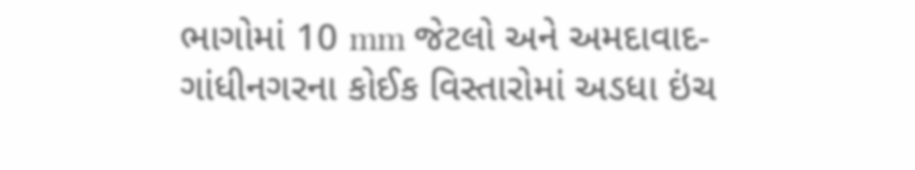ભાગોમાં 10 mm જેટલો અને અમદાવાદ-ગાંધીનગરના કોઈક વિસ્તારોમાં અડધા ઇંચ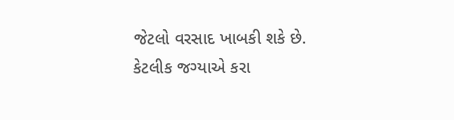જેટલો વરસાદ ખાબકી શકે છે. કેટલીક જગ્યાએ કરા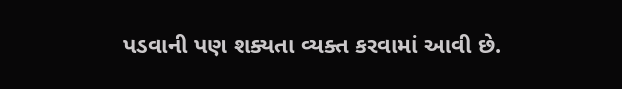પડવાની પણ શક્યતા વ્યક્ત કરવામાં આવી છે.